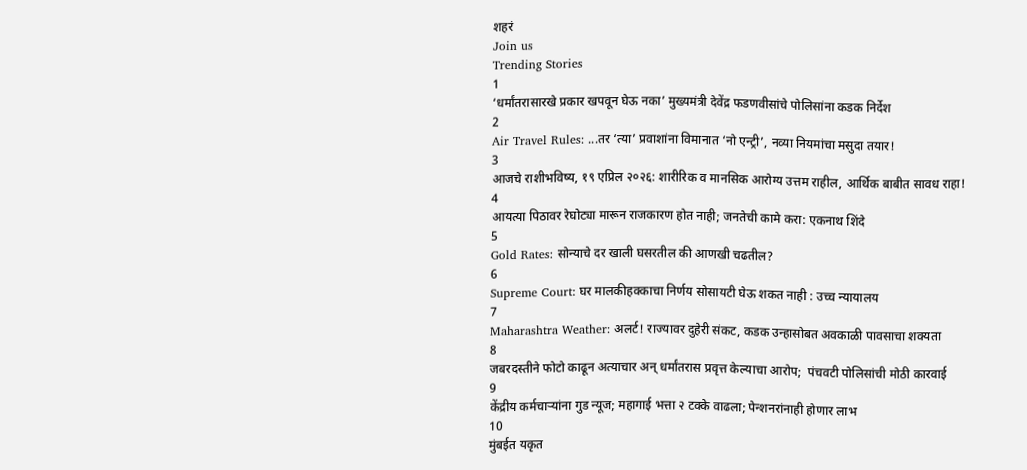शहरं
Join us
Trending Stories
1
‘धर्मांतरासारखे प्रकार खपवून घेऊ नका’ मुख्यमंत्री देवेंद्र फडणवीसांचे पोलिसांना कडक निर्देश
2
Air Travel Rules: ...तर ‘त्या’ प्रवाशांना विमानात ‘नो एन्ट्री’, नव्या नियमांचा मसुदा तयार!
3
आजचे राशीभविष्य, १९ एप्रिल २०२६: शारीरिक व मानसिक आरोग्य उत्तम राहील, आर्थिक बाबीत सावध राहा!
4
आयत्या पिठावर रेघोट्या मारून राजकारण होत नाही; जनतेची कामे करा: एकनाथ शिंदे
5
Gold Rates: सोन्याचे दर खाली घसरतील की आणखी चढतील?
6
Supreme Court: घर मालकीहक्काचा निर्णय सोसायटी घेऊ शकत नाही : उच्च न्यायालय
7
Maharashtra Weather: अलर्ट! राज्यावर दुहेरी संकट, कडक उन्हासोबत अवकाळी पावसाचा शक्यता
8
जबरदस्तीने फोटो काढून अत्याचार अन् धर्मांतरास प्रवृत्त केल्याचा आरोप;  पंचवटी पोलिसांची मोठी कारवाई
9
केंद्रीय कर्मचाऱ्यांना गुड न्यूज; महागाई भत्ता २ टक्के वाढला; पेन्शनरांनाही होणार लाभ
10
मुंबईत यकृत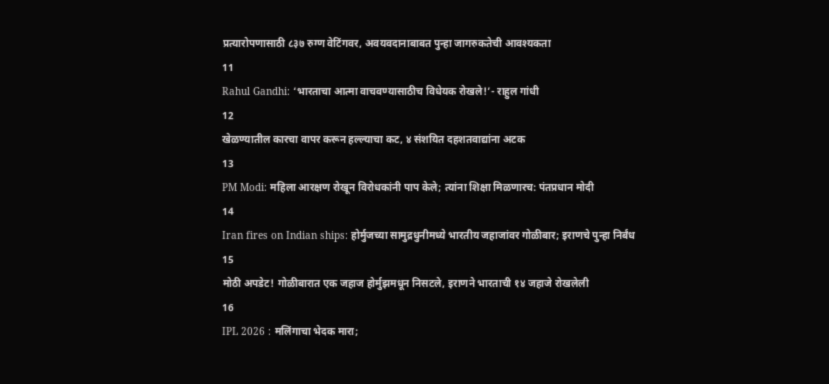प्रत्यारोपणासाठी ८३७ रुग्ण वेटिंगवर, अवयवदानाबाबत पुन्हा जागरुकतेची आवश्यकता
11
Rahul Gandhi: ‘भारताचा आत्मा वाचवण्यासाठीच विधेयक रोखले!’- राहुल गांधी
12
खेळण्यातील कारचा वापर करून हल्ल्याचा कट, ४ संशयित दहशतवाद्यांना अटक
13
PM Modi: महिला आरक्षण रोखून विरोधकांनी पाप केले; त्यांना शिक्षा मिळणारच: पंतप्रधान मोदी
14
Iran fires on Indian ships: होर्मुजच्या सामुद्रधुनीमध्ये भारतीय जहाजांवर गोळीबार; इराणचे पुन्हा निर्बंध
15
मोठी अपडेट! गोळीबारात एक जहाज होर्मुझमधून निसटले, इराणने भारताची १४ जहाजे रोखलेली
16
IPL 2026 : मलिंगाचा भेदक मारा;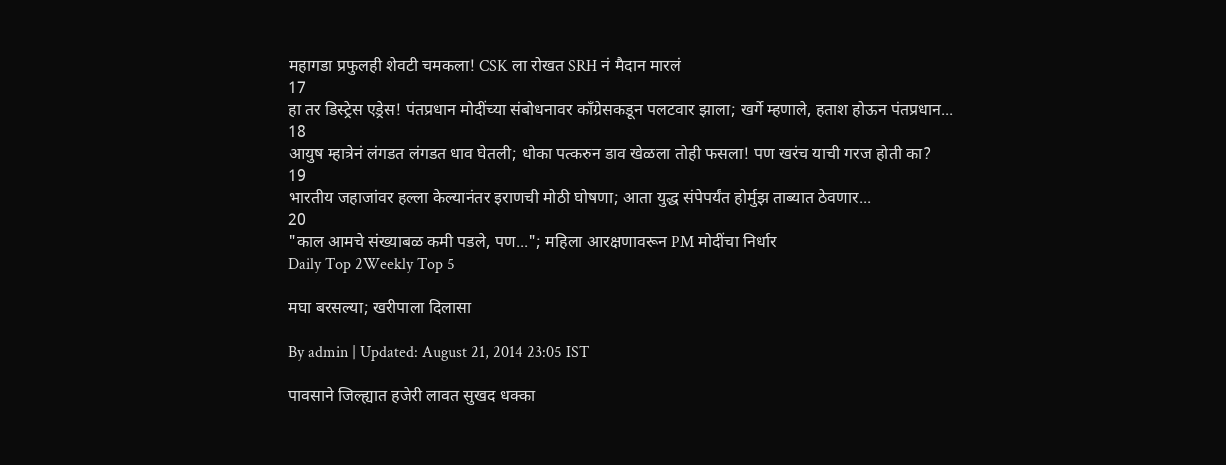महागडा प्रफुलही शेवटी चमकला! CSK ला रोखत SRH नं मैदान मारलं
17
हा तर डिस्ट्रेस एड्रेस! पंतप्रधान मोदींच्या संबोधनावर काँग्रेसकडून पलटवार झाला; खर्गे म्हणाले, हताश होऊन पंतप्रधान...
18
आयुष म्हात्रेनं लंगडत लंगडत धाव घेतली; धोका पत्करुन डाव खेळला तोही फसला! पण खरंच याची गरज होती का?
19
भारतीय जहाजांवर हल्ला केल्यानंतर इराणची मोठी घोषणा; आता युद्ध संपेपर्यंत होर्मुझ ताब्यात ठेवणार...
20
"काल आमचे संख्याबळ कमी पडले, पण..."; महिला आरक्षणावरून PM मोदींचा निर्धार
Daily Top 2Weekly Top 5

मघा बरसल्या; खरीपाला दिलासा

By admin | Updated: August 21, 2014 23:05 IST

पावसाने जिल्ह्यात हजेरी लावत सुखद धक्का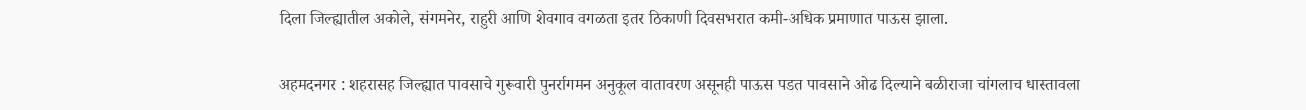दिला जिल्ह्यातील अकोले, संगमनेर, राहुरी आणि शेवगाव वगळता इतर ठिकाणी दिवसभरात कमी-अधिक प्रमाणात पाऊस झाला.

अहमदनगर : शहरासह जिल्ह्यात पावसाचे गुरूवारी पुनर्रागमन अनुकूल वातावरण असूनही पाऊस पडत पावसाने ओढ दिल्याने बळीराजा चांगलाच धास्तावला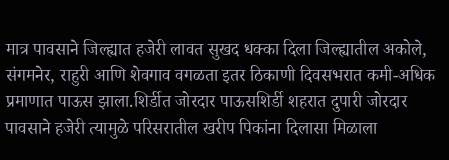मात्र पावसाने जिल्ह्यात हजेरी लावत सुखद धक्का दिला जिल्ह्यातील अकोले, संगमनेर, राहुरी आणि शेवगाव वगळता इतर ठिकाणी दिवसभरात कमी-अधिक प्रमाणात पाऊस झाला.शिर्डीत जोरदार पाऊसशिर्डी शहरात दुपारी जोरदार पावसाने हजेरी त्यामुळे परिसरातील खरीप पिकांना दिलासा मिळाला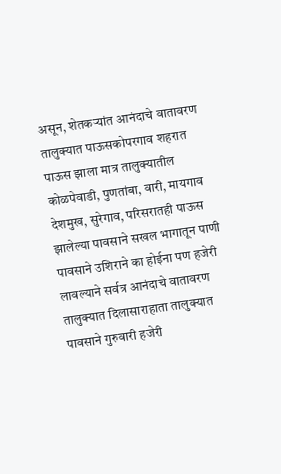असून, शेतकऱ्यांत आनंदाचे वातावरण तालुक्यात पाऊसकोपरगाव शहरात पाऊस झाला मात्र तालुक्यातील कोळपेवाडी, पुणतांबा, वारी, मायगाव देशमुख, सुरेगाव, परिसरातही पाऊस झालेल्या पावसाने सखल भागातून पाणी पावसाने उशिराने का होईना पण हजेरी लावल्याने सर्वत्र आनंदाचे वातावरण तालुक्यात दिलासाराहाता तालुक्यात पावसाने गुरुवारी हजेरी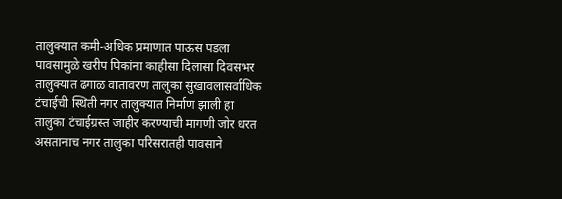तालुक्यात कमी-अधिक प्रमाणात पाऊस पडला पावसामुळे खरीप पिकांना काहीसा दिलासा दिवसभर तालुक्यात ढगाळ वातावरण तालुका सुखावलासर्वाधिक टंचाईची स्थिती नगर तालुक्यात निर्माण झाली हा तालुका टंचाईग्रस्त जाहीर करण्याची मागणी जोर धरत असतानाच नगर तालुका परिसरातही पावसाने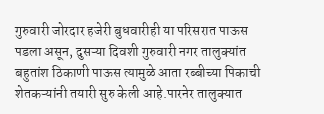गुरुवारी जोरदार हजेरी बुधवारीही या परिसरात पाऊस पडला असून, दुसऱ्या दिवशी गुरुवारी नगर तालुक्यांत बहुतांश ठिकाणी पाऊस त्यामुळे आता रब्बीच्या पिकाची शेतकऱ्यांनी तयारी सुरु केली आहे.पारनेर तालुक्यात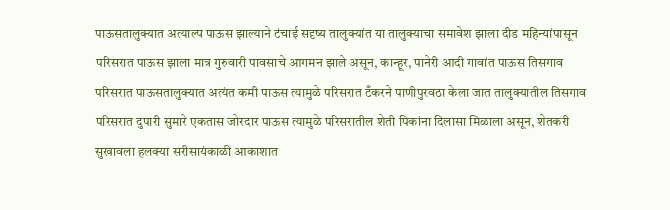पाऊसतालुक्यात अत्याल्प पाऊस झाल्याने टंचाई सदृष्य तालुक्यांत या तालुक्याचा समावेश झाला दीड महिन्यांपासून परिसरात पाऊस झाला मात्र गुरुवारी पावसाचे आगमन झाले असून, कान्हूर, पानेरी आदी गावांत पाऊस तिसगाव परिसरात पाऊसतालुक्यात अत्यंत कमी पाऊस त्यामुळे परिसरात टँकरने पाणीपुरवठा केला जात तालुक्यातील तिसगाव परिसरात दुपारी सुमारे एकतास जोरदार पाऊस त्यामुळे परिसरातील शेती पिकांना दिलासा मिळाला असून, शेतकरी सुखावला हलक्या सरीसायंकाळी आकाशात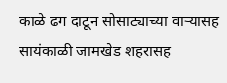काळे ढग दाटून सोसाट्याच्या वाऱ्यासह सायंकाळी जामखेड शहरासह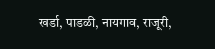खर्डा, पाडळी, नायगाव, राजूरी,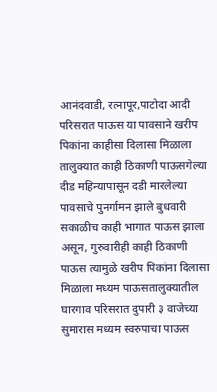आनंदवाडी, रत्नापूर,पाटोदा आदी परिसरात पाऊस या पावसाने खरीप पिकांना काहीसा दिलासा मिळाला तालुक्यात काही ठिकाणी पाऊसगेल्या दीड महिन्यापासून दडी मारलेल्या पावसाचे पुनर्गामन झाले बुधवारी सकाळीच काही भागात पाऊस झाला असून, गुरुवारीही काही ठिकाणी पाऊस त्यामुळे खरीप पिकांना दिलासा मिळाला मध्यम पाऊसतालुक्यातील घारगाव परिसरात दुपारी ३ वाजेच्या सुमारास मध्यम स्वरुपाचा पाऊस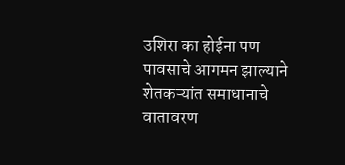उशिरा का होईना पण पावसाचे आगमन झाल्याने शेतकऱ्यांत समाधानाचे वातावरण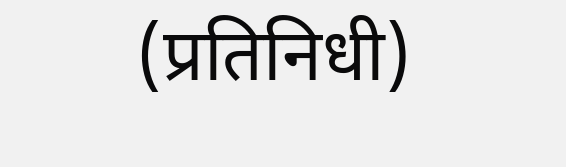(प्रतिनिधी)